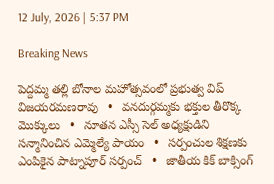12 July, 2026 | 5:37 PM

Breaking News

పెద్దమ్మ తల్లి బోనాల మహోత్సవంలో ప్రభుత్వ విప్ విజయరమణరావు   •   వనదుర్గమ్మకు భక్తుల తీరొక్క మొక్కులు   •   నూతన ఎస్సీ సెల్ అధ్యక్షుడిని సన్మానించిన ఎమ్మెల్యే పాయం   •   సర్పంచుల శిక్షణకు ఎంపికైన పాట్నాపూర్ సర్పంచ్   •   జాతీయ కిక్ బాక్సింగ్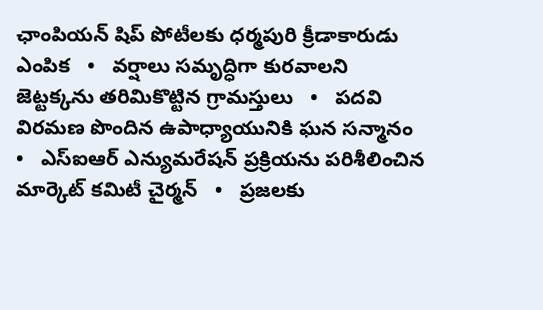ఛాంపియన్ షిప్ పోటీలకు ధర్మపురి క్రీడాకారుడు ఎంపిక   •   వర్షాలు సమృద్ధిగా కురవాలని జెట్టక్కను తరిమికొట్టిన గ్రామస్తులు   •   పదవి విరమణ పొందిన ఉపాధ్యాయునికి ఘన సన్మానం   •   ఎస్ఐఆర్ ఎన్యుమరేషన్ ప్రక్రియను పరిశీలించిన మార్కెట్ కమిటీ చైర్మన్   •   ప్రజలకు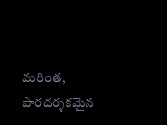మరింత, పారదర్శకమైన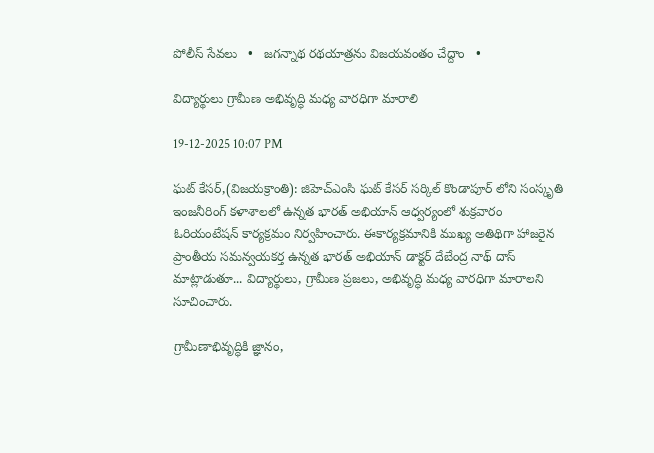పోలీస్ సేవలు   •   జగన్నాథ రథయాత్రను విజయవంతం చేద్దాం   •

విద్యార్థులు గ్రామీణ అభివృద్ధి మధ్య వారధిగా మారాలి

19-12-2025 10:07 PM

ఘట్ కేసర్,(విజయక్రాంతి): జిహెచ్ఎంసి ఘట్ కేసర్ సర్కిల్ కొండాపూర్ లోని సంస్కృతి ఇంజనీరింగ్ కళాశాలలో ఉన్నత భారత్ అభియాన్ ఆధ్వర్యంలో శుక్రవారం ఓరియంటేషన్ కార్యక్రమం నిర్వహించారు. ఈకార్యక్రమానికి ముఖ్య అతిథిగా హాజరైన  ప్రాంతీయ సమన్వయకర్త ఉన్నత భారత్ అభియాన్ డాక్టర్ దేబేంద్ర నాథ్ దాస్ మాట్లాడుతూ... విద్యార్థులు, గ్రామీణ ప్రజలు, అభివృద్ధి మధ్య వారధిగా మారాలని సూచించారు.

గ్రామీణాభివృద్ధికి జ్ఞానం,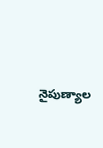నైపుణ్యాల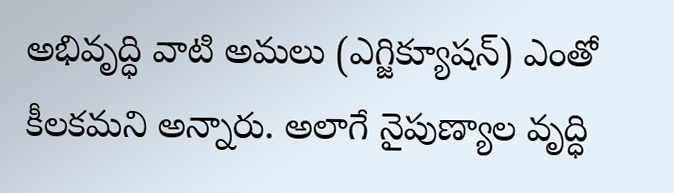అభివృద్ధి వాటి అమలు (ఎగ్జిక్యూషన్) ఎంతో కీలకమని అన్నారు. అలాగే నైపుణ్యాల వృద్ధి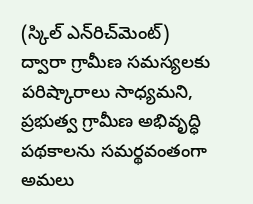(స్కిల్ ఎన్‌రిచ్‌మెంట్) ద్వారా గ్రామీణ సమస్యలకు పరిష్కారాలు సాధ్యమని, ప్రభుత్వ గ్రామీణ అభివృద్ధి పథకాలను సమర్థవంతంగా అమలు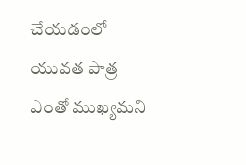చేయడంలో యువత పాత్ర ఎంతో ముఖ్యమని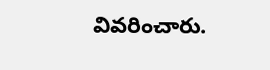వివరించారు.